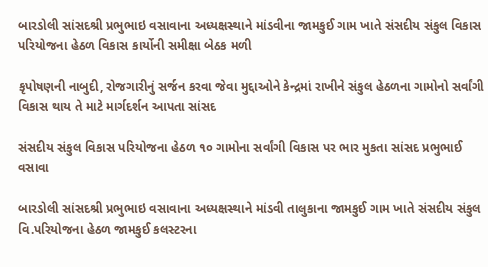બારડોલી સાંસદશ્રી પ્રભુભાઇ વસાવાના અધ્યક્ષસ્થાને માંડવીના જામકુઈ ગામ ખાતે સંસદીય સંકુલ વિકાસ પરિયોજના હેઠળ વિકાસ કાર્યોની સમીક્ષા બેઠક મળી

કૃપોષણની નાબુદી, રોજગારીનું સર્જન કરવા જેવા મુદ્દાઓને કેન્દ્રમાં રાખીને સંકુલ હેઠળના ગામોનો સર્વાંગી વિકાસ થાય તે માટે માર્ગદર્શન આપતા સાંસદ

સંસદીય સંકુલ વિકાસ પરિયોજના હેઠળ ૧૦ ગામોના સર્વાંગી વિકાસ પર ભાર મુકતા સાંસદ પ્રભુભાઈ વસાવા

બારડોલી સાંસદશ્રી પ્રભુભાઇ વસાવાના અધ્યક્ષસ્થાને માંડવી તાલુકાના જામકુઈ ગામ ખાતે સંસદીય સંકુલ વિ.પરિયોજના હેઠળ જામકુઈ કલસ્ટરના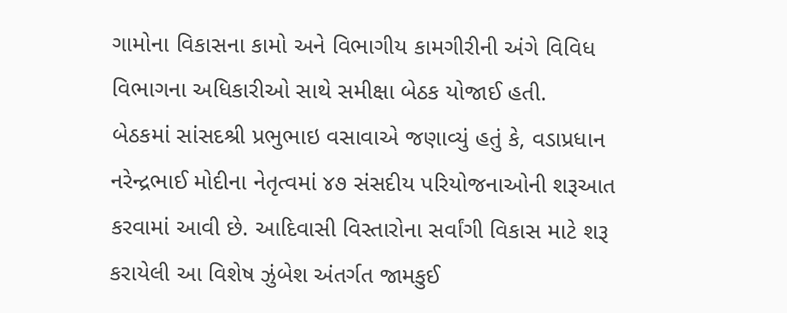ગામોના વિકાસના કામો અને વિભાગીય કામગીરીની અંગે વિવિધ વિભાગના અધિકારીઓ સાથે સમીક્ષા બેઠક યોજાઈ હતી.
બેઠકમાં સાંસદશ્રી પ્રભુભાઇ વસાવાએ જણાવ્યું હતું કે, વડાપ્રધાન નરેન્દ્રભાઈ મોદીના નેતૃત્વમાં ૪૭ સંસદીય પરિયોજનાઓની શરૂઆત કરવામાં આવી છે. આદિવાસી વિસ્તારોના સર્વાંગી વિકાસ માટે શરૂ કરાયેલી આ વિશેષ ઝુંબેશ અંતર્ગત જામકુઈ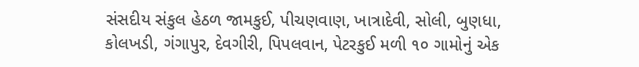સંસદીય સંકુલ હેઠળ જામકુઈ, પીચણવાણ, ખાત્રાદેવી, સોલી, બુણધા, કોલખડી, ગંગાપુર, દેવગીરી, પિપલવાન, પેટરકુઈ મળી ૧૦ ગામોનું એક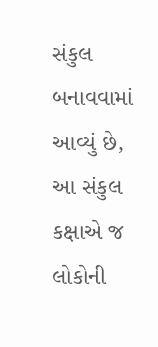સંકુલ બનાવવામાં આવ્યું છે, આ સંકુલ કક્ષાએ જ લોકોની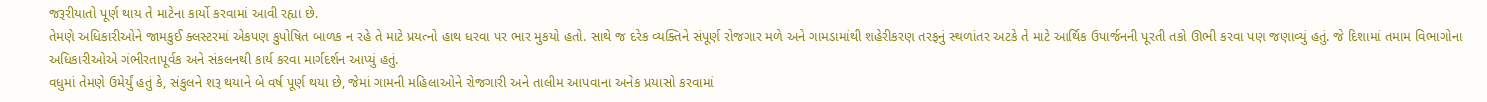જરૂરીયાતો પૂર્ણ થાય તે માટેના કાર્યો કરવામાં આવી રહ્યા છે.
તેમણે અધિકારીઓને જામકુઈ ક્લસ્ટરમાં એકપણ કુપોષિત બાળક ન રહે તે માટે પ્રયત્નો હાથ ધરવા પર ભાર મુકયો હતો. સાથે જ દરેક વ્યક્તિને સંપૂર્ણ રોજગાર મળે અને ગામડામાંથી શહેરીકરણ તરફનું સ્થળાંતર અટકે તે માટે આર્થિક ઉપાર્જનની પૂરતી તકો ઊભી કરવા પણ જણાવ્યું હતું. જે દિશામાં તમામ વિભાગોના અધિકારીઓએ ગંભીરતાપૂર્વક અને સંકલનથી કાર્ય કરવા માર્ગદર્શન આપ્યું હતું.
વધુમાં તેમણે ઉમેર્યું હતું કે, સંકુલને શરૂ થયાને બે વર્ષ પૂર્ણ થયા છે, જેમાં ગામની મહિલાઓને રોજગારી અને તાલીમ આપવાના અનેક પ્રયાસો કરવામાં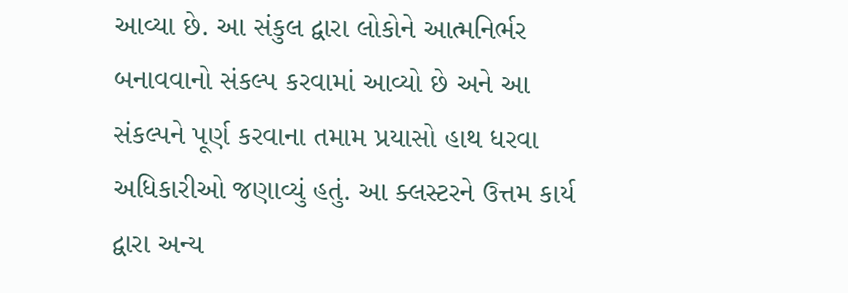આવ્યા છે. આ સંકુલ દ્વારા લોકોને આત્મનિર્ભર બનાવવાનો સંકલ્પ કરવામાં આવ્યો છે અને આ સંકલ્પને પૂર્ણ કરવાના તમામ પ્રયાસો હાથ ધરવા અધિકારીઓ જણાવ્યું હતું. આ ક્લસ્ટરને ઉત્તમ કાર્ય દ્વારા અન્ય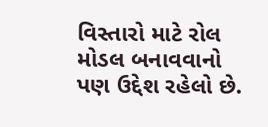વિસ્તારો માટે રોલ મોડલ બનાવવાનો પણ ઉદ્દેશ રહેલો છે.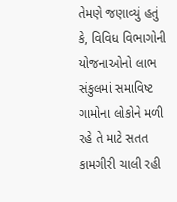તેમણે જણાવ્યું હતું કે, વિવિધ વિભાગોની યોજનાઓનો લાભ સંકુલમાં સમાવિષ્ટ ગામોના લોકોને મળી રહે તે માટે સતત કામગીરી ચાલી રહી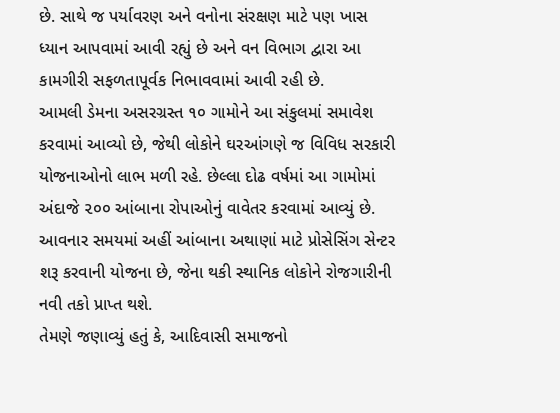છે. સાથે જ પર્યાવરણ અને વનોના સંરક્ષણ માટે પણ ખાસ ધ્યાન આપવામાં આવી રહ્યું છે અને વન વિભાગ દ્વારા આ કામગીરી સફળતાપૂર્વક નિભાવવામાં આવી રહી છે.
આમલી ડેમના અસરગ્રસ્ત ૧૦ ગામોને આ સંકુલમાં સમાવેશ કરવામાં આવ્યો છે, જેથી લોકોને ઘરઆંગણે જ વિવિધ સરકારી યોજનાઓનો લાભ મળી રહે. છેલ્લા દોઢ વર્ષમાં આ ગામોમાં અંદાજે ૨૦૦ આંબાના રોપાઓનું વાવેતર કરવામાં આવ્યું છે. આવનાર સમયમાં અહીં આંબાના અથાણાં માટે પ્રોસેસિંગ સેન્ટર શરૂ કરવાની યોજના છે, જેના થકી સ્થાનિક લોકોને રોજગારીની નવી તકો પ્રાપ્ત થશે.
તેમણે જણાવ્યું હતું કે, આદિવાસી સમાજનો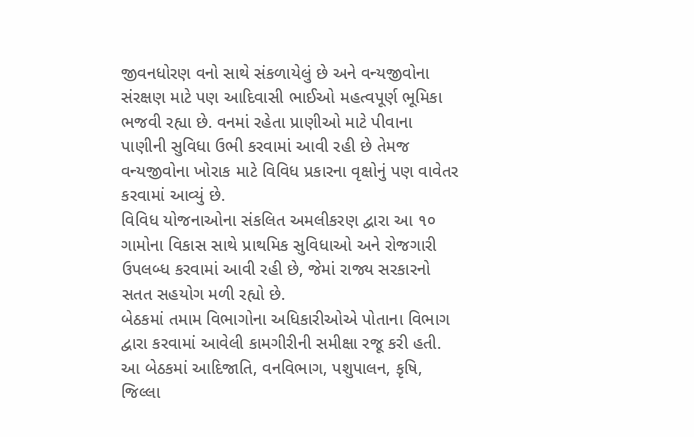જીવનધોરણ વનો સાથે સંકળાયેલું છે અને વન્યજીવોના સંરક્ષણ માટે પણ આદિવાસી ભાઈઓ મહત્વપૂર્ણ ભૂમિકા ભજવી રહ્યા છે. વનમાં રહેતા પ્રાણીઓ માટે પીવાના પાણીની સુવિધા ઉભી કરવામાં આવી રહી છે તેમજ વન્યજીવોના ખોરાક માટે વિવિધ પ્રકારના વૃક્ષોનું પણ વાવેતર કરવામાં આવ્યું છે.
વિવિધ યોજનાઓના સંકલિત અમલીકરણ દ્વારા આ ૧૦ ગામોના વિકાસ સાથે પ્રાથમિક સુવિધાઓ અને રોજગારી ઉપલબ્ધ કરવામાં આવી રહી છે, જેમાં રાજ્ય સરકારનો સતત સહયોગ મળી રહ્યો છે.
બેઠકમાં તમામ વિભાગોના અધિકારીઓએ પોતાના વિભાગ દ્વારા કરવામાં આવેલી કામગીરીની સમીક્ષા રજૂ કરી હતી.
આ બેઠકમાં આદિજાતિ, વનવિભાગ, પશુપાલન, કૃષિ, જિલ્લા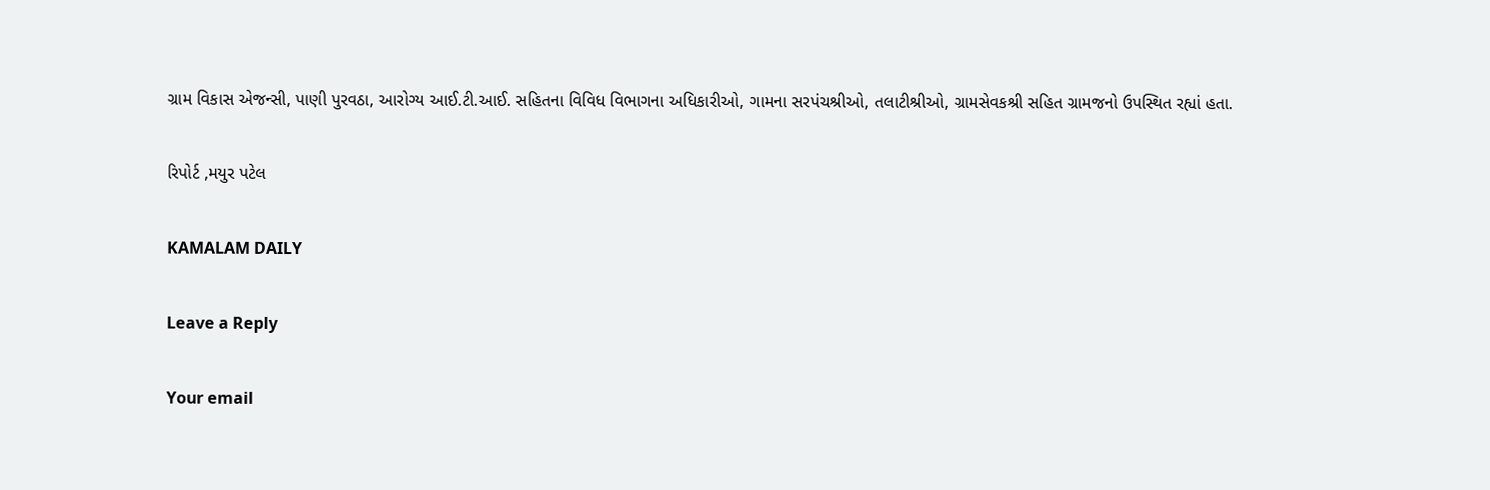ગ્રામ વિકાસ એજન્સી, પાણી પુરવઠા, આરોગ્ય આઈ.ટી.આઈ. સહિતના વિવિધ વિભાગના અધિકારીઓ, ગામના સરપંચશ્રીઓ, તલાટીશ્રીઓ, ગ્રામસેવકશ્રી સહિત ગ્રામજનો ઉપસ્થિત રહ્યાં હતા.

રિપોર્ટ ,મયુર પટેલ

KAMALAM DAILY

Leave a Reply

Your email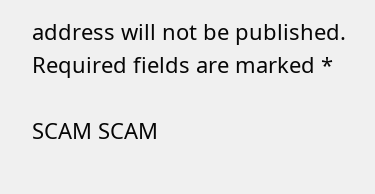address will not be published. Required fields are marked *

SCAM SCAM